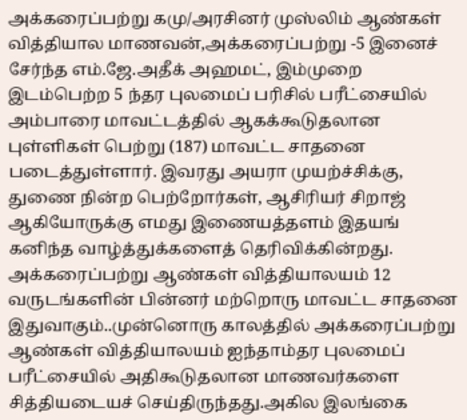அக்கரைப்பற்று கமு/அரசினர் முஸ்லிம் ஆண்கள் வித்தியால மாணவன்,அக்கரைப்பற்று -5 இனைச் சேர்ந்த எம்.ஜே.அதீக் அஹமட், இம்முறை இடம்பெற்ற 5 ந்தர புலமைப் பரிசில் பரீட்சையில் அம்பாரை மாவட்டத்தில் ஆகக்கூடுதலான புள்ளிகள் பெற்று (187) மாவட்ட சாதனை படைத்துள்ளார். இவரது அயரா முயற்ச்சிக்கு, துணை நின்ற பெற்றோர்கள், ஆசிரியர் சிறாஜ் ஆகியோருக்கு எமது இணையத்தளம் இதயங் கனிந்த வாழ்த்துக்களைத் தெரிவிக்கின்றது.
அக்கரைப்பற்று ஆண்கள் வித்தியாலயம் 12 வருடங்களின் பின்னர் மற்றொரு மாவட்ட சாதனை இதுவாகும்..முன்னொரு காலத்தில் அக்கரைப்பற்று ஆண்கள் வித்தியாலயம் ஐந்தாம்தர புலமைப் பரீட்சையில் அதிகூடுதலான மாணவர்களை சித்தியடையச் செய்திருந்தது.அகில இலங்கை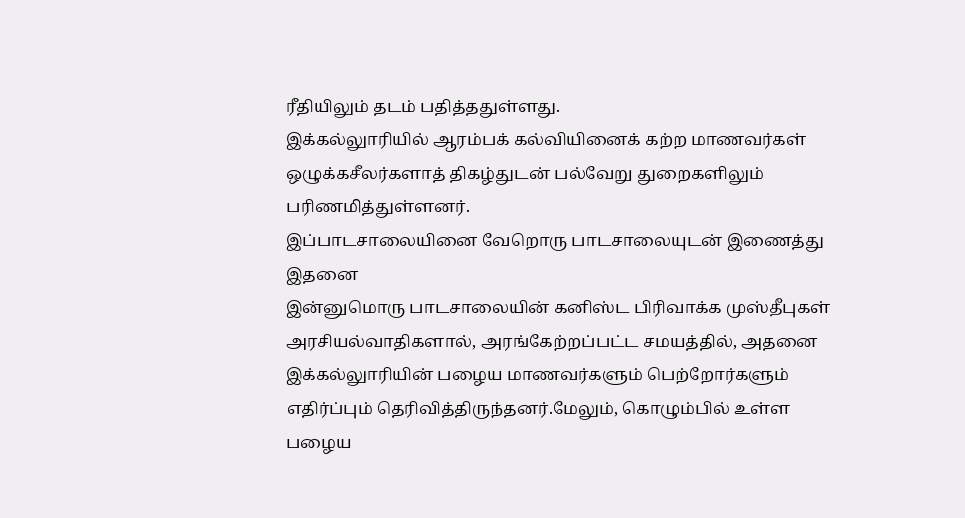ரீதியிலும் தடம் பதித்ததுள்ளது.
இக்கல்லுாரியில் ஆரம்பக் கல்வியினைக் கற்ற மாணவர்கள் ஒழுக்கசீலர்களாத் திகழ்துடன் பல்வேறு துறைகளிலும் பரிணமித்துள்ளனர்.
இப்பாடசாலையினை வேறொரு பாடசாலையுடன் இணைத்து இதனை
இன்னுமொரு பாடசாலையின் கனிஸ்ட பிரிவாக்க முஸ்தீபுகள் அரசியல்வாதிகளால், அரங்கேற்றப்பட்ட சமயத்தில், அதனை இக்கல்லுாரியின் பழைய மாணவர்களும் பெற்றோர்களும் எதிர்ப்பும் தெரிவித்திருந்தனர்.மேலும், கொழும்பில் உள்ள பழைய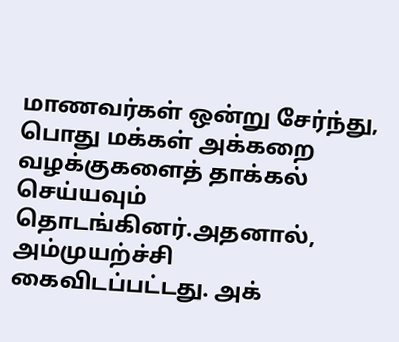மாணவர்கள் ஒன்று சேர்ந்து, பொது மக்கள் அக்கறை வழக்குகளைத் தாக்கல் செய்யவும் தொடங்கினர்.அதனால், அம்முயற்ச்சி கைவிடப்பட்டது. அக்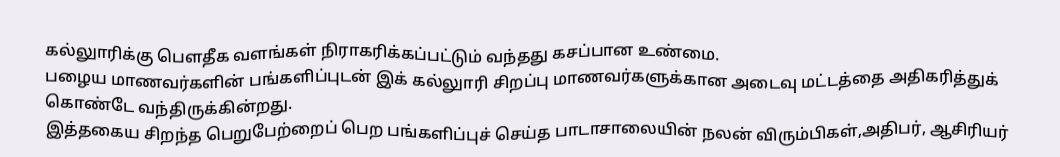கல்லுாரிக்கு பௌதீக வளங்கள் நிராகரிக்கப்பட்டும் வந்தது கசப்பான உண்மை.
பழைய மாணவர்களின் பங்களிப்புடன் இக் கல்லுாரி சிறப்பு மாணவர்களுக்கான அடைவு மட்டத்தை அதிகரித்துக் கொண்டே வந்திருக்கின்றது.
இத்தகைய சிறந்த பெறுபேற்றைப் பெற பங்களிப்புச் செய்த பாடாசாலையின் நலன் விரும்பிகள்,அதிபர், ஆசிரியர்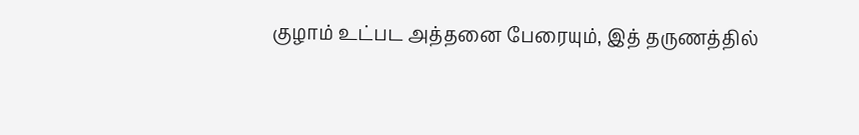குழாம் உட்பட அத்தனை பேரையும், இத் தருணத்தில்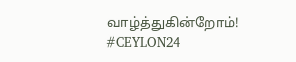வாழ்த்துகின்றோம்! #CEYLON24